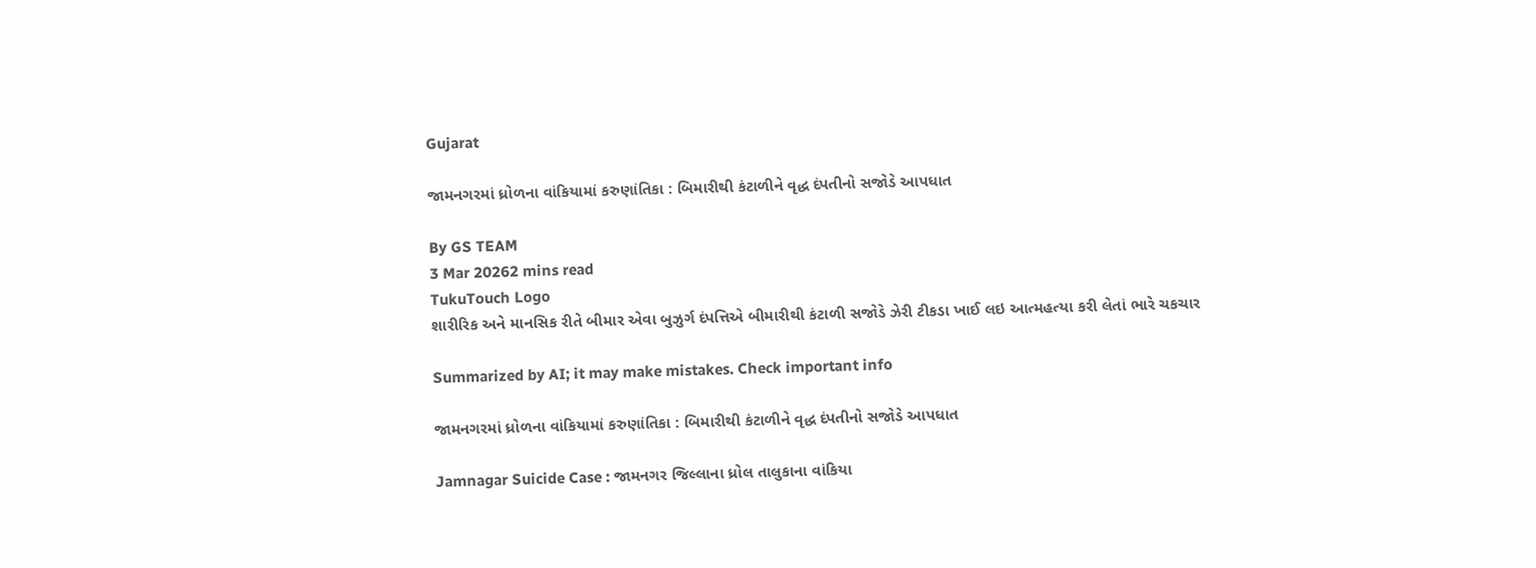Gujarat

જામનગરમાં ધ્રોળના વાંકિયામાં કરુણાંતિકા : બિમારીથી કંટાળીને વૃદ્ધ દંપતીનો સજોડે આપધાત

By GS TEAM
3 Mar 20262 mins read
TukuTouch Logo
શારીરિક અને માનસિક રીતે બીમાર એવા બુઝુર્ગ દંપત્તિએ બીમારીથી કંટાળી સજોડે ઝેરી ટીકડા ખાઈ લઇ આત્મહત્યા કરી લેતાં ભારે ચકચાર

Summarized by AI; it may make mistakes. Check important info

જામનગરમાં ધ્રોળના વાંકિયામાં કરુણાંતિકા : બિમારીથી કંટાળીને વૃદ્ધ દંપતીનો સજોડે આપધાત

Jamnagar Suicide Case : જામનગર જિલ્લાના ધ્રોલ તાલુકાના વાંકિયા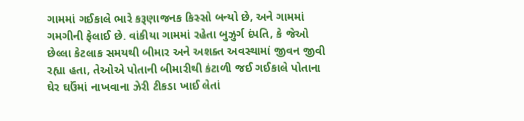ગામમાં ગઈકાલે ભારે કરૂણાજનક કિસ્સો બન્યો છે, અને ગામમાં ગમગીની ફેલાઈ છે. વાંકીયા ગામમાં રહેતા બુઝુર્ગ દંપતિ, કે જેઓ છેલ્લા કેટલાક સમયથી બીમાર અને અશક્ત અવસ્થામાં જીવન જીવી રહ્યા હતા, તેઓએ પોતાની બીમારીથી કંટાળી જઈ ગઈકાલે પોતાના ઘેર ઘઉંમાં નાખવાના ઝેરી ટીકડા ખાઈ લેતાં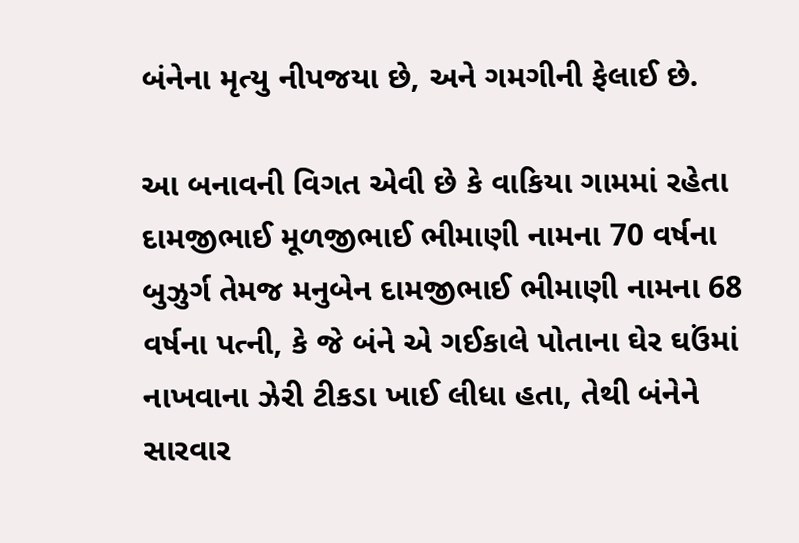બંનેના મૃત્યુ નીપજયા છે, અને ગમગીની ફેલાઈ છે.

આ બનાવની વિગત એવી છે કે વાકિયા ગામમાં રહેતા દામજીભાઈ મૂળજીભાઈ ભીમાણી નામના 70 વર્ષના બુઝુર્ગ તેમજ મનુબેન દામજીભાઈ ભીમાણી નામના 68 વર્ષના પત્ની, કે જે બંને એ ગઈકાલે પોતાના ઘેર ઘઉંમાં નાખવાના ઝેરી ટીકડા ખાઈ લીધા હતા, તેથી બંનેને સારવાર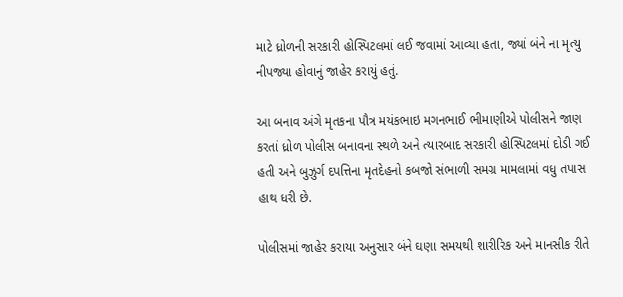માટે ધ્રોળની સરકારી હોસ્પિટલમાં લઈ જવામાં આવ્યા હતા, જ્યાં બંને ના મૃત્યુ નીપજ્યા હોવાનું જાહેર કરાયું હતું.

આ બનાવ અંગે મૃતકના પૌત્ર મયંકભાઇ મગનભાઈ ભીમાણીએ પોલીસને જાણ કરતાં ધ્રોળ પોલીસ બનાવના સ્થળે અને ત્યારબાદ સરકારી હોસ્પિટલમાં દોડી ગઈ હતી અને બુઝુર્ગ દપત્તિના મૃતદેહનો કબજો સંભાળી સમગ્ર મામલામાં વધુ તપાસ હાથ ધરી છે.

પોલીસમાં જાહેર કરાયા અનુસાર બંને ઘણા સમયથી શારીરિક અને માનસીક રીતે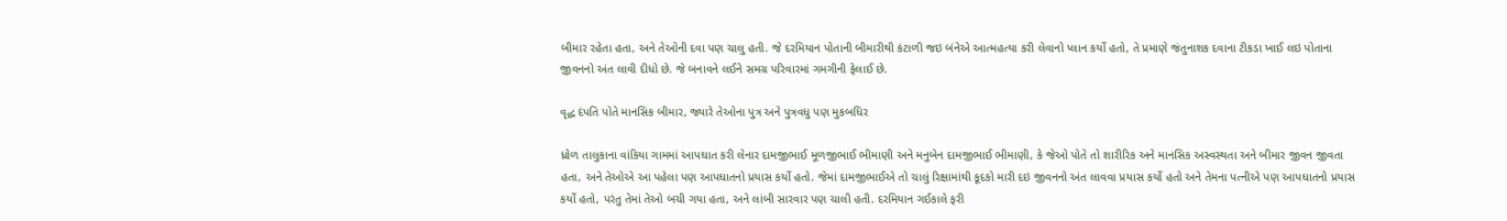બીમાર રહેતા હતા, અને તેઓની દવા પણ ચાલુ હતી. જે દરમિયાન પોતાની બીમારીથી કંટાળી જઇ બંનેએ આત્મહત્યા કરી લેવાનો પ્લાન કર્યો હતો, તે પ્રમાણે જંતુનાશક દવાના ટીકડા ખાઈ લઇ પોતાના જીવનનો અંત લાવી દીધો છે. જે બનાવને લઈને સમગ્ર પરિવારમાં ગમગીની ફેલાઈ છે.

વૃદ્ધ દંપતિ પોતે માનસિક બીમાર, જ્યારે તેઓના પુત્ર અને પુત્રવધુ પણ મુકબધિર

ધ્રોળ તાલુકાના વાંકિયા ગામમાં આપઘાત કરી લેનાર દામજીભાઈ મૂળજીભાઈ ભીમાણી અને મનુબેન દામજીભાઈ ભીમાણી, કે જેઓ પોતે તો શારીરિક અને માનસિક અસ્વસ્થતા અને બીમાર જીવન જીવતા હતા, અને તેઓએ આ પહેલા પણ આપઘાતનો પ્રયાસ કર્યો હતો. જેમાં દામજીભાઈએ તો ચાલું રિક્ષામાંથી કૂદકો મારી દઇ જીવનનો અંત લાવવા પ્રયાસ કર્યો હતો અને તેમના પત્નીએ પણ આપઘાતનો પ્રયાસ કર્યો હતો, પરંતુ તેમાં તેઓ બચી ગયા હતા, અને લાંબી સારવાર પણ ચાલી હતી. દરમિયાન ગઈકાલે ફરી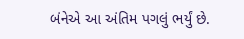બંનેએ આ અંતિમ પગલું ભર્યું છે.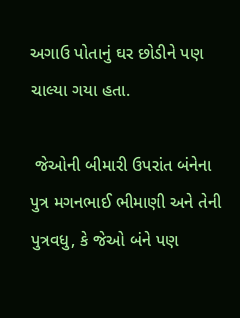અગાઉ પોતાનું ઘર છોડીને પણ ચાલ્યા ગયા હતા.

 જેઓની બીમારી ઉપરાંત બંનેના પુત્ર મગનભાઈ ભીમાણી અને તેની પુત્રવધુ, કે જેઓ બંને પણ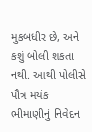મુકબધીર છે, અને કશું બોલી શકતા નથી. આથી પોલીસે પૌત્ર મયંક ભીમાણીનું નિવેદન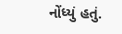નોંધ્યું હતું.